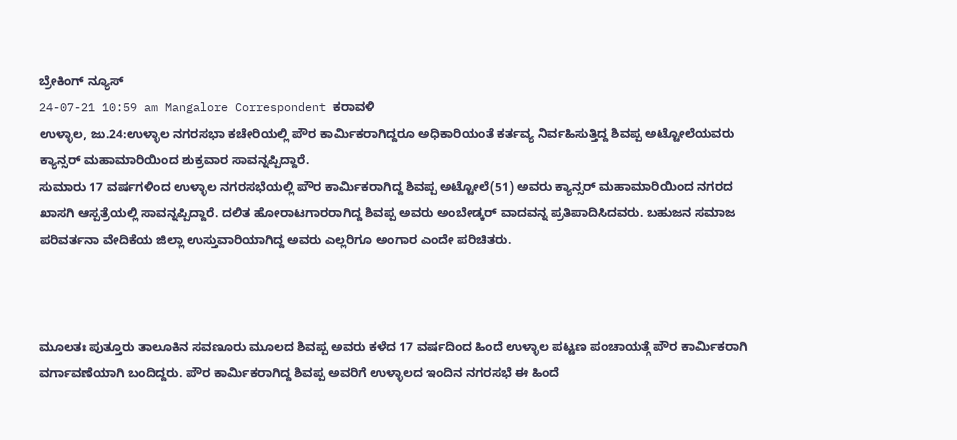ಬ್ರೇಕಿಂಗ್ ನ್ಯೂಸ್
24-07-21 10:59 am Mangalore Correspondent ಕರಾವಳಿ
ಉಳ್ಳಾಲ, ಜು.24:ಉಳ್ಳಾಲ ನಗರಸಭಾ ಕಚೇರಿಯಲ್ಲಿ ಪೌರ ಕಾರ್ಮಿಕರಾಗಿದ್ದರೂ ಅಧಿಕಾರಿಯಂತೆ ಕರ್ತವ್ಯ ನಿರ್ವಹಿಸುತ್ತಿದ್ದ ಶಿವಪ್ಪ ಅಟ್ಟೋಲೆಯವರು ಕ್ಯಾನ್ಸರ್ ಮಹಾಮಾರಿಯಿಂದ ಶುಕ್ರವಾರ ಸಾವನ್ನಪ್ಪಿದ್ದಾರೆ.
ಸುಮಾರು 17 ವರ್ಷಗಳಿಂದ ಉಳ್ಳಾಲ ನಗರಸಭೆಯಲ್ಲಿ ಪೌರ ಕಾರ್ಮಿಕರಾಗಿದ್ದ ಶಿವಪ್ಪ ಅಟ್ಟೋಲೆ(51) ಅವರು ಕ್ಯಾನ್ಸರ್ ಮಹಾಮಾರಿಯಿಂದ ನಗರದ ಖಾಸಗಿ ಆಸ್ಪತ್ರೆಯಲ್ಲಿ ಸಾವನ್ನಪ್ಪಿದ್ದಾರೆ. ದಲಿತ ಹೋರಾಟಗಾರರಾಗಿದ್ದ ಶಿವಪ್ಪ ಅವರು ಅಂಬೇಡ್ಕರ್ ವಾದವನ್ನ ಪ್ರತಿಪಾದಿಸಿದವರು. ಬಹುಜನ ಸಮಾಜ ಪರಿವರ್ತನಾ ವೇದಿಕೆಯ ಜಿಲ್ಲಾ ಉಸ್ತುವಾರಿಯಾಗಿದ್ದ ಅವರು ಎಲ್ಲರಿಗೂ ಅಂಗಾರ ಎಂದೇ ಪರಿಚಿತರು.



ಮೂಲತಃ ಪುತ್ತೂರು ತಾಲೂಕಿನ ಸವಣೂರು ಮೂಲದ ಶಿವಪ್ಪ ಅವರು ಕಳೆದ 17 ವರ್ಷದಿಂದ ಹಿಂದೆ ಉಳ್ಳಾಲ ಪಟ್ಟಣ ಪಂಚಾಯತ್ಗೆ ಪೌರ ಕಾರ್ಮಿಕರಾಗಿ ವರ್ಗಾವಣೆಯಾಗಿ ಬಂದಿದ್ದರು. ಪೌರ ಕಾರ್ಮಿಕರಾಗಿದ್ದ ಶಿವಪ್ಪ ಅವರಿಗೆ ಉಳ್ಳಾಲದ ಇಂದಿನ ನಗರಸಭೆ ಈ ಹಿಂದೆ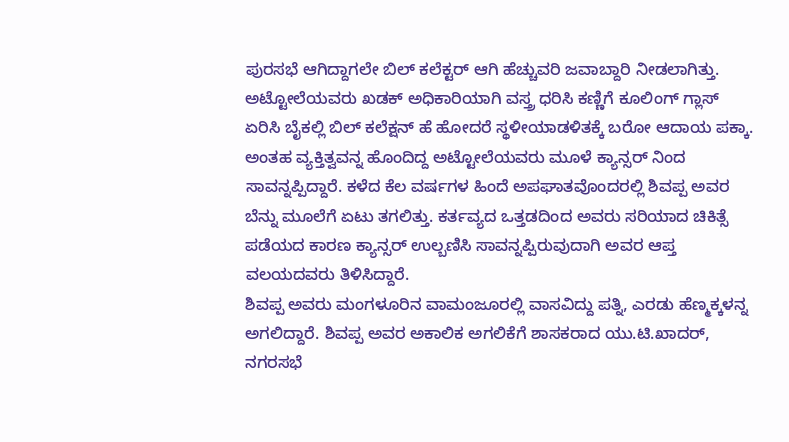ಪುರಸಭೆ ಆಗಿದ್ದಾಗಲೇ ಬಿಲ್ ಕಲೆಕ್ಟರ್ ಆಗಿ ಹೆಚ್ಚುವರಿ ಜವಾಬ್ದಾರಿ ನೀಡಲಾಗಿತ್ತು. ಅಟ್ಟೋಲೆಯವರು ಖಡಕ್ ಅಧಿಕಾರಿಯಾಗಿ ವಸ್ತ್ರ ಧರಿಸಿ ಕಣ್ಣಿಗೆ ಕೂಲಿಂಗ್ ಗ್ಲಾಸ್ ಏರಿಸಿ ಬೈಕಲ್ಲಿ ಬಿಲ್ ಕಲೆಕ್ಷನ್ ಹೆ ಹೋದರೆ ಸ್ಥಳೀಯಾಡಳಿತಕ್ಕೆ ಬರೋ ಆದಾಯ ಪಕ್ಕಾ. ಅಂತಹ ವ್ಯಕ್ತಿತ್ವವನ್ನ ಹೊಂದಿದ್ದ ಅಟ್ಟೋಲೆಯವರು ಮೂಳೆ ಕ್ಯಾನ್ಸರ್ ನಿಂದ ಸಾವನ್ನಪ್ಪಿದ್ದಾರೆ. ಕಳೆದ ಕೆಲ ವರ್ಷಗಳ ಹಿಂದೆ ಅಪಘಾತವೊಂದರಲ್ಲಿ ಶಿವಪ್ಪ ಅವರ ಬೆನ್ನು ಮೂಲೆಗೆ ಏಟು ತಗಲಿತ್ತು. ಕರ್ತವ್ಯದ ಒತ್ತಡದಿಂದ ಅವರು ಸರಿಯಾದ ಚಿಕಿತ್ಸೆ ಪಡೆಯದ ಕಾರಣ ಕ್ಯಾನ್ಸರ್ ಉಲ್ಬಣಿಸಿ ಸಾವನ್ನಪ್ಪಿರುವುದಾಗಿ ಅವರ ಆಪ್ತ ವಲಯದವರು ತಿಳಿಸಿದ್ದಾರೆ.
ಶಿವಪ್ಪ ಅವರು ಮಂಗಳೂರಿನ ವಾಮಂಜೂರಲ್ಲಿ ವಾಸವಿದ್ದು ಪತ್ನಿ, ಎರಡು ಹೆಣ್ಮಕ್ಕಳನ್ನ ಅಗಲಿದ್ದಾರೆ. ಶಿವಪ್ಪ ಅವರ ಅಕಾಲಿಕ ಅಗಲಿಕೆಗೆ ಶಾಸಕರಾದ ಯು.ಟಿ.ಖಾದರ್, ನಗರಸಭೆ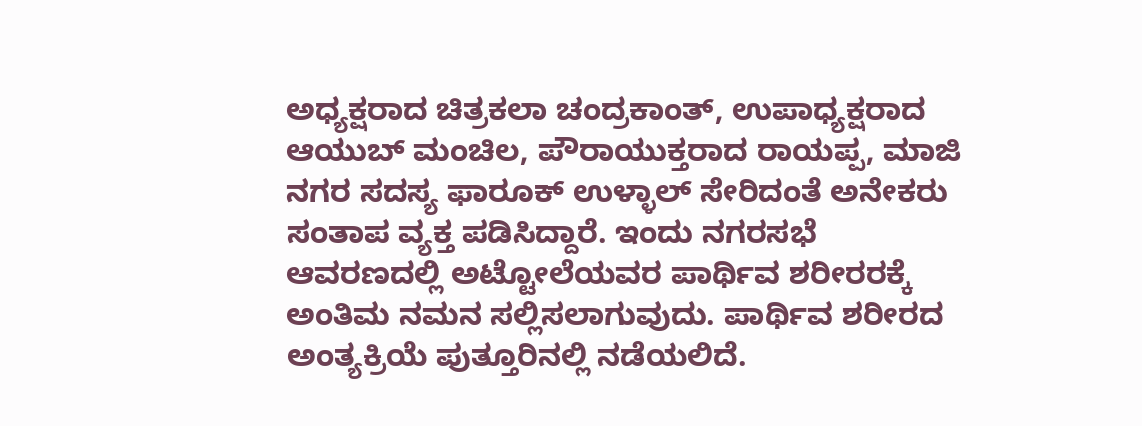ಅಧ್ಯಕ್ಷರಾದ ಚಿತ್ರಕಲಾ ಚಂದ್ರಕಾಂತ್, ಉಪಾಧ್ಯಕ್ಷರಾದ ಆಯುಬ್ ಮಂಚಿಲ, ಪೌರಾಯುಕ್ತರಾದ ರಾಯಪ್ಪ, ಮಾಜಿ ನಗರ ಸದಸ್ಯ ಫಾರೂಕ್ ಉಳ್ಳಾಲ್ ಸೇರಿದಂತೆ ಅನೇಕರು ಸಂತಾಪ ವ್ಯಕ್ತ ಪಡಿಸಿದ್ದಾರೆ. ಇಂದು ನಗರಸಭೆ ಆವರಣದಲ್ಲಿ ಅಟ್ಟೋಲೆಯವರ ಪಾರ್ಥಿವ ಶರೀರರಕ್ಕೆ ಅಂತಿಮ ನಮನ ಸಲ್ಲಿಸಲಾಗುವುದು. ಪಾರ್ಥಿವ ಶರೀರದ ಅಂತ್ಯಕ್ರಿಯೆ ಪುತ್ತೂರಿನಲ್ಲಿ ನಡೆಯಲಿದೆ.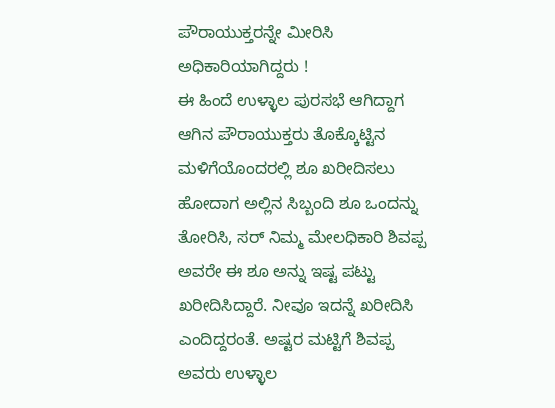ಪೌರಾಯುಕ್ತರನ್ನೇ ಮೀರಿಸಿ ಅಧಿಕಾರಿಯಾಗಿದ್ದರು !
ಈ ಹಿಂದೆ ಉಳ್ಳಾಲ ಪುರಸಭೆ ಆಗಿದ್ದಾಗ ಆಗಿನ ಪೌರಾಯುಕ್ತರು ತೊಕ್ಕೊಟ್ಟಿನ ಮಳಿಗೆಯೊಂದರಲ್ಲಿ ಶೂ ಖರೀದಿಸಲು ಹೋದಾಗ ಅಲ್ಲಿನ ಸಿಬ್ಬಂದಿ ಶೂ ಒಂದನ್ನು ತೋರಿಸಿ, ಸರ್ ನಿಮ್ಮ ಮೇಲಧಿಕಾರಿ ಶಿವಪ್ಪ ಅವರೇ ಈ ಶೂ ಅನ್ನು ಇಷ್ಟ ಪಟ್ಟು ಖರೀದಿಸಿದ್ದಾರೆ. ನೀವೂ ಇದನ್ನೆ ಖರೀದಿಸಿ ಎಂದಿದ್ದರಂತೆ. ಅಷ್ಟರ ಮಟ್ಟಿಗೆ ಶಿವಪ್ಪ ಅವರು ಉಳ್ಳಾಲ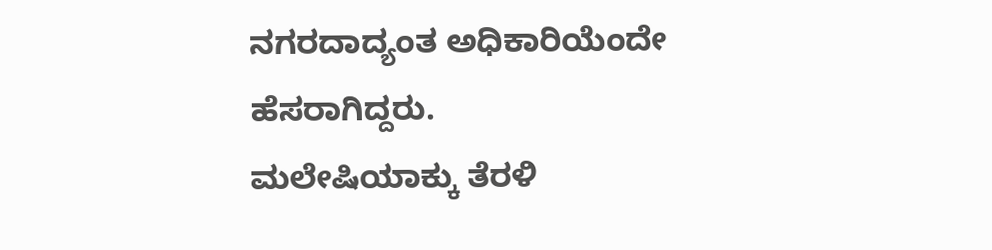ನಗರದಾದ್ಯಂತ ಅಧಿಕಾರಿಯೆಂದೇ ಹೆಸರಾಗಿದ್ದರು.
ಮಲೇಷಿಯಾಕ್ಕು ತೆರಳಿ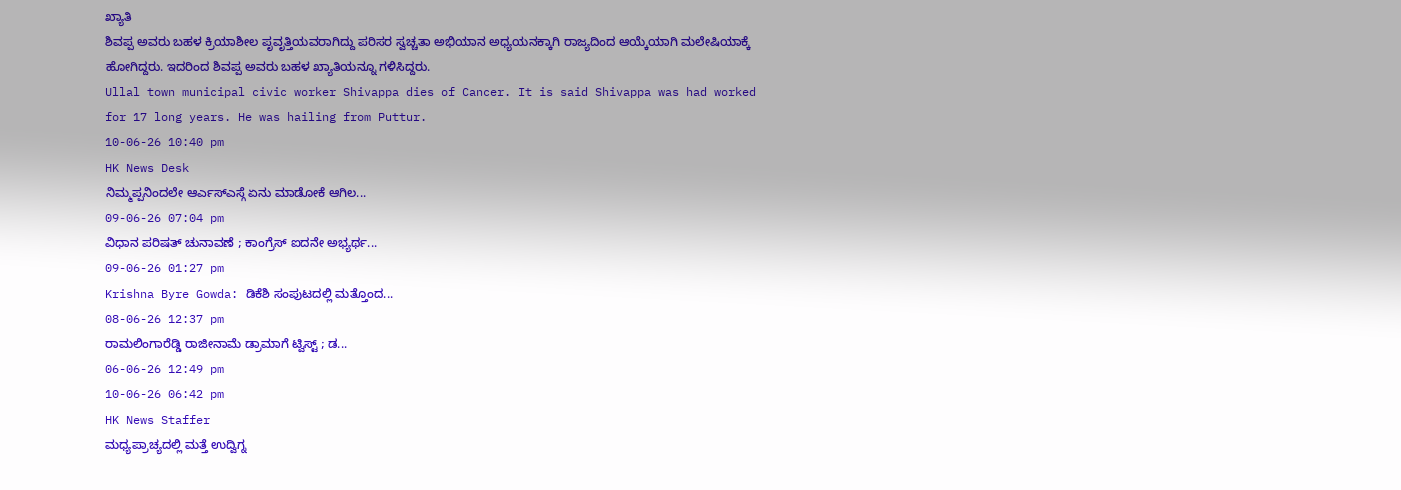ಖ್ಯಾತಿ
ಶಿವಪ್ಪ ಅವರು ಬಹಳ ಕ್ರಿಯಾಶೀಲ ಪೃವೃತ್ತಿಯವರಾಗಿದ್ದು ಪರಿಸರ ಸ್ವಚ್ಚತಾ ಅಭಿಯಾನ ಅಧ್ಯಯನಕ್ಕಾಗಿ ರಾಜ್ಯದಿಂದ ಆಯ್ಕೆಯಾಗಿ ಮಲೇಷಿಯಾಕ್ಕೆ ಹೋಗಿದ್ದರು. ಇದರಿಂದ ಶಿವಪ್ಪ ಅವರು ಬಹಳ ಖ್ಯಾತಿಯನ್ನೂ ಗಳಿಸಿದ್ದರು.
Ullal town municipal civic worker Shivappa dies of Cancer. It is said Shivappa was had worked for 17 long years. He was hailing from Puttur.
10-06-26 10:40 pm
HK News Desk
ನಿಮ್ಮಪ್ಪನಿಂದಲೇ ಆರ್ಎಸ್ಎಸ್ಗೆ ಏನು ಮಾಡೋಕೆ ಆಗಿಲ...
09-06-26 07:04 pm
ವಿಧಾನ ಪರಿಷತ್ ಚುನಾವಣೆ ; ಕಾಂಗ್ರೆಸ್ ಐದನೇ ಅಭ್ಯರ್ಥ...
09-06-26 01:27 pm
Krishna Byre Gowda: ಡಿಕೆಶಿ ಸಂಪುಟದಲ್ಲಿ ಮತ್ತೊಂದ...
08-06-26 12:37 pm
ರಾಮಲಿಂಗಾರೆಡ್ಡಿ ರಾಜೀನಾಮೆ ಡ್ರಾಮಾಗೆ ಟ್ವಿಸ್ಟ್ ; ಡ...
06-06-26 12:49 pm
10-06-26 06:42 pm
HK News Staffer
ಮಧ್ಯಪ್ರಾಚ್ಯದಲ್ಲಿ ಮತ್ತೆ ಉದ್ವಿಗ್ನ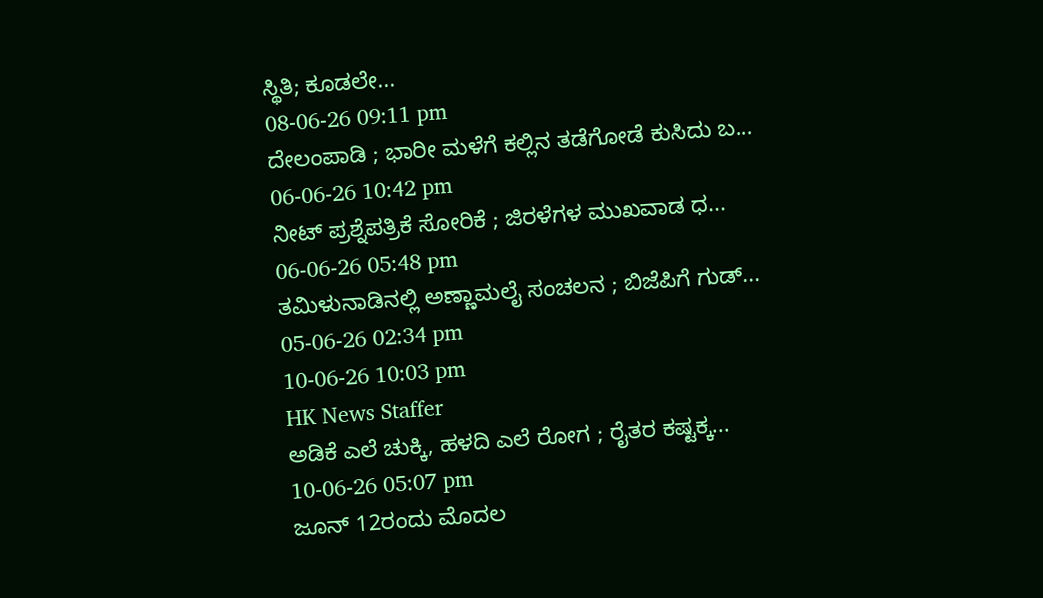ಸ್ಥಿತಿ; ಕೂಡಲೇ...
08-06-26 09:11 pm
ದೇಲಂಪಾಡಿ ; ಭಾರೀ ಮಳೆಗೆ ಕಲ್ಲಿನ ತಡೆಗೋಡೆ ಕುಸಿದು ಬ...
06-06-26 10:42 pm
ನೀಟ್ ಪ್ರಶ್ನೆಪತ್ರಿಕೆ ಸೋರಿಕೆ ; ಜಿರಳೆಗಳ ಮುಖವಾಡ ಧ...
06-06-26 05:48 pm
ತಮಿಳುನಾಡಿನಲ್ಲಿ ಅಣ್ಣಾಮಲೈ ಸಂಚಲನ ; ಬಿಜೆಪಿಗೆ ಗುಡ್...
05-06-26 02:34 pm
10-06-26 10:03 pm
HK News Staffer
ಅಡಿಕೆ ಎಲೆ ಚುಕ್ಕಿ, ಹಳದಿ ಎಲೆ ರೋಗ ; ರೈತರ ಕಷ್ಟಕ್ಕ...
10-06-26 05:07 pm
ಜೂನ್ 12ರಂದು ಮೊದಲ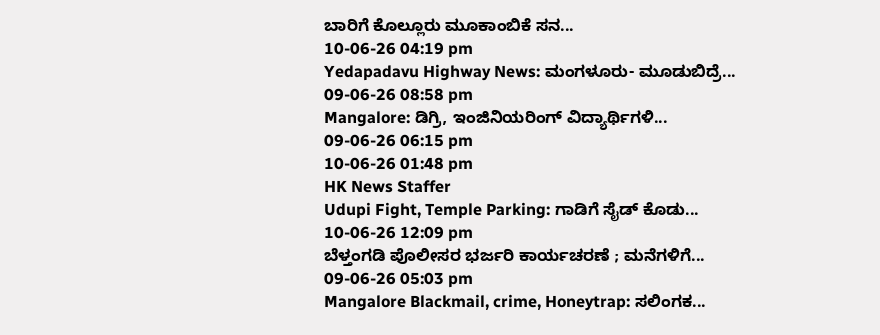ಬಾರಿಗೆ ಕೊಲ್ಲೂರು ಮೂಕಾಂಬಿಕೆ ಸನ...
10-06-26 04:19 pm
Yedapadavu Highway News: ಮಂಗಳೂರು- ಮೂಡುಬಿದ್ರೆ...
09-06-26 08:58 pm
Mangalore: ಡಿಗ್ರಿ, ಇಂಜಿನಿಯರಿಂಗ್ ವಿದ್ಯಾರ್ಥಿಗಳಿ...
09-06-26 06:15 pm
10-06-26 01:48 pm
HK News Staffer
Udupi Fight, Temple Parking: ಗಾಡಿಗೆ ಸೈಡ್ ಕೊಡು...
10-06-26 12:09 pm
ಬೆಳ್ತಂಗಡಿ ಪೊಲೀಸರ ಭರ್ಜರಿ ಕಾರ್ಯಚರಣೆ ; ಮನೆಗಳಿಗೆ...
09-06-26 05:03 pm
Mangalore Blackmail, crime, Honeytrap: ಸಲಿಂಗಕ...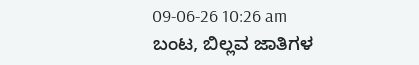09-06-26 10:26 am
ಬಂಟ, ಬಿಲ್ಲವ ಜಾತಿಗಳ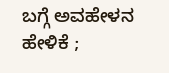ಬಗ್ಗೆ ಅವಹೇಳನ ಹೇಳಿಕೆ ;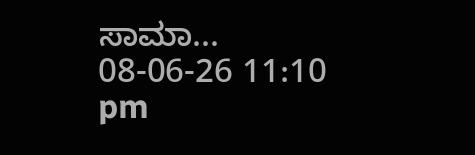ಸಾಮಾ...
08-06-26 11:10 pm